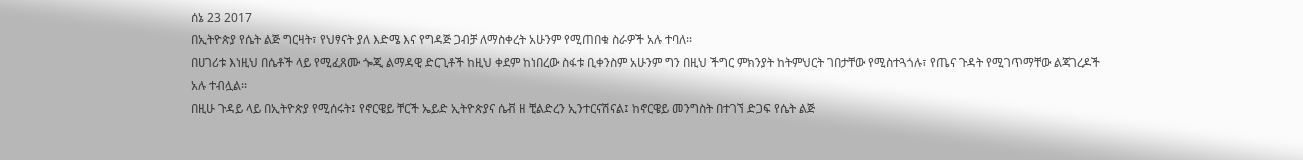ሰኔ 23 2017
በኢትዮጵያ የሴት ልጅ ግርዛት፣ የህፃናት ያለ እድሜ እና የግዳጅ ጋብቻ ለማስቀረት አሁንም የሚጠበቁ ስራዎች አሉ ተባለ፡፡
በሀገሪቱ እነዚህ በሴቶች ላይ የሚፈጸሙ ጐጂ ልማዳዊ ድርጊቶች ከዚህ ቀደም ከነበረው ስፋቱ ቢቀንስም አሁንም ግን በዚህ ችግር ምክንያት ከትምህርት ገበታቸው የሚስተጓጎሉ፣ የጤና ጉዳት የሚገጥማቸው ልጃገረዶች አሉ ተብሏል፡፡
በዚሁ ጉዳይ ላይ በኢትዮጵያ የሚሰሩት፤ የኖርዌይ ቸርች ኤይድ ኢትዮጵያና ሴቭ ዘ ቺልድረን ኢንተርናሽናል፤ ከኖርዌይ መንግስት በተገኘ ድጋፍ የሴት ልጅ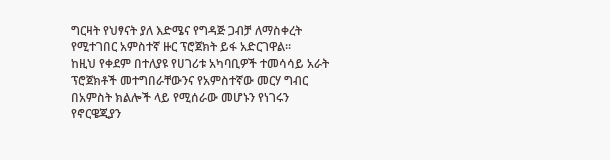ግርዛት የህፃናት ያለ እድሜና የግዳጅ ጋብቻ ለማስቀረት የሚተገበር አምስተኛ ዙር ፕሮጀክት ይፋ አድርገዋል፡፡
ከዚህ የቀደም በተለያዩ የሀገሪቱ አካባቢዎች ተመሳሳይ አራት ፕሮጀክቶች መተግበራቸውንና የአምስተኛው መርሃ ግብር በአምስት ክልሎች ላይ የሚሰራው መሆኑን የነገሩን የኖርዌጂያን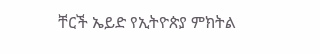ቸርች ኤይድ የኢትዮጵያ ምክትል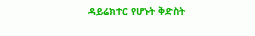ዳይሬክተር የሆኑት ቅድስት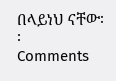በላይነህ ናቸው፡፡
Comments